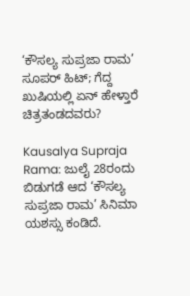‘ಕೌಸಲ್ಯ ಸುಪ್ರಜಾ ರಾಮ’ ಸೂಪರ್ ಹಿಟ್; ಗೆದ್ದ ಖುಷಿಯಲ್ಲಿ ಏನ್ ಹೇಳ್ತಾರೆ ಚಿತ್ರತಂಡದವರು?

Kausalya Supraja Rama: ಜುಲೈ 28ರಂದು ಬಿಡುಗಡೆ ಆದ ‘ಕೌಸಲ್ಯ ಸುಪ್ರಜಾ ರಾಮ’ ಸಿನಿಮಾ ಯಶಸ್ಸು ಕಂಡಿದೆ.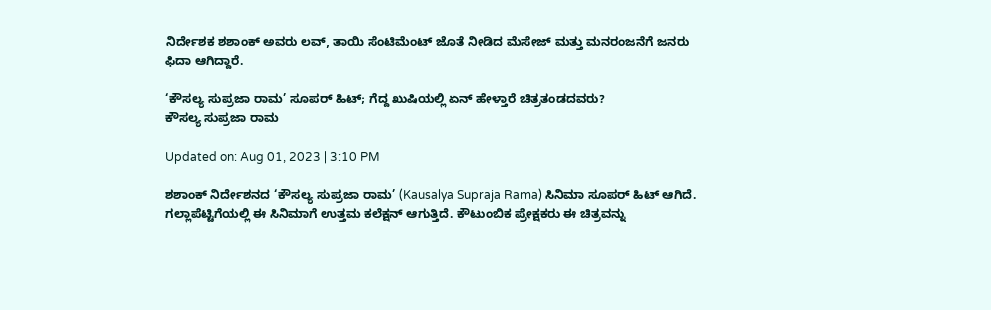ನಿರ್ದೇಶಕ ಶಶಾಂಕ್ ಅವರು ಲವ್, ತಾಯಿ ಸೆಂಟಿಮೆಂಟ್ ಜೊತೆ ನೀಡಿದ ಮೆಸೇಜ್ ಮತ್ತು ಮನರಂಜನೆಗೆ ಜನರು ಫಿದಾ ಆಗಿದ್ದಾರೆ.

‘ಕೌಸಲ್ಯ ಸುಪ್ರಜಾ ರಾಮ’ ಸೂಪರ್ ಹಿಟ್; ಗೆದ್ದ ಖುಷಿಯಲ್ಲಿ ಏನ್ ಹೇಳ್ತಾರೆ ಚಿತ್ರತಂಡದವರು?
ಕೌಸಲ್ಯ ಸುಪ್ರಜಾ ರಾಮ

Updated on: Aug 01, 2023 | 3:10 PM

ಶಶಾಂಕ್ ನಿರ್ದೇಶನದ ‘ಕೌಸಲ್ಯ ಸುಪ್ರಜಾ ರಾಮ’ (Kausalya Supraja Rama) ಸಿನಿಮಾ ಸೂಪರ್ ಹಿಟ್ ಆಗಿದೆ. ಗಲ್ಲಾಪೆಟ್ಟಿಗೆಯಲ್ಲಿ ಈ ಸಿನಿಮಾಗೆ ಉತ್ತಮ ಕಲೆಕ್ಷನ್ ಆಗುತ್ತಿದೆ. ಕೌಟುಂಬಿಕ ಪ್ರೇಕ್ಷಕರು ಈ ಚಿತ್ರವನ್ನು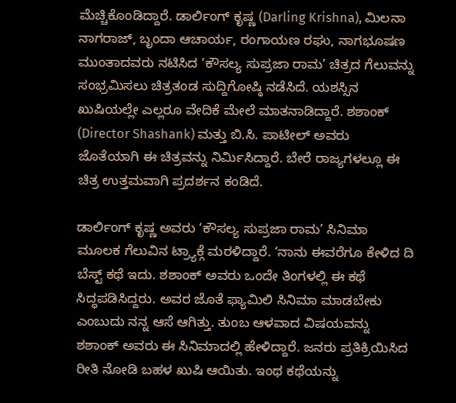ಮೆಚ್ಚಿಕೊಂಡಿದ್ದಾರೆ. ಡಾರ್ಲಿಂಗ್ ಕೃಷ್ಣ (Darling Krishna), ಮಿಲನಾ ನಾಗರಾಜ್, ಬೃಂದಾ ಆಚಾರ್ಯ, ರಂಗಾಯಣ ರಘು, ನಾಗಭೂಷಣ ಮುಂತಾದವರು ನಟಿಸಿದ ‘ಕೌಸಲ್ಯ ಸುಪ್ರಜಾ ರಾಮ’ ಚಿತ್ರದ ಗೆಲುವನ್ನು ಸಂಭ್ರಮಿಸಲು ಚಿತ್ರತಂಡ ಸುದ್ದಿಗೋಷ್ಠಿ ನಡೆಸಿದೆ. ಯಶಸ್ಸಿನ ಖುಷಿಯಲ್ಲೇ ಎಲ್ಲರೂ ವೇದಿಕೆ ಮೇಲೆ ಮಾತನಾಡಿದ್ದಾರೆ. ಶಶಾಂಕ್ (Director Shashank) ಮತ್ತು ಬಿ.ಸಿ. ಪಾಟೀಲ್ ಅವರು ಜೊತೆಯಾಗಿ ಈ ಚಿತ್ರವನ್ನು ನಿರ್ಮಿಸಿದ್ದಾರೆ. ಬೇರೆ ರಾಜ್ಯಗಳಲ್ಲೂ ಈ ಚಿತ್ರ ಉತ್ತಮವಾಗಿ ಪ್ರದರ್ಶನ ಕಂಡಿದೆ.

ಡಾರ್ಲಿಂಗ್ ಕೃಷ್ಣ ಅವರು ‘ಕೌಸಲ್ಯ ಸುಪ್ರಜಾ ರಾಮ’ ಸಿನಿಮಾ ಮೂಲಕ ಗೆಲುವಿನ ಟ್ರ್ಯಾಕ್ಗೆ ಮರಳಿದ್ದಾರೆ. ‘ನಾನು ಈವರೆಗೂ ಕೇಳಿದ ದಿ ಬೆಸ್ಟ್ ಕಥೆ ಇದು. ಶಶಾಂಕ್ ಅವರು ಒಂದೇ ತಿಂಗಳಲ್ಲಿ ಈ ಕಥೆ ಸಿದ್ಧಪಡಿಸಿದ್ದರು. ಅವರ ಜೊತೆ ಫ್ಯಾಮಿಲಿ ಸಿನಿಮಾ ಮಾಡಬೇಕು ಎಂಬುದು ನನ್ನ ಆಸೆ ಆಗಿತ್ತು. ತುಂಬ ಆಳವಾದ ವಿಷಯವನ್ನು ಶಶಾಂಕ್ ಅವರು ಈ ಸಿನಿಮಾದಲ್ಲಿ ಹೇಳಿದ್ದಾರೆ. ಜನರು ಪ್ರತಿಕ್ರಿಯಿಸಿದ ರೀತಿ ನೋಡಿ ಬಹಳ ಖುಷಿ ಆಯಿತು. ಇಂಥ ಕಥೆಯನ್ನು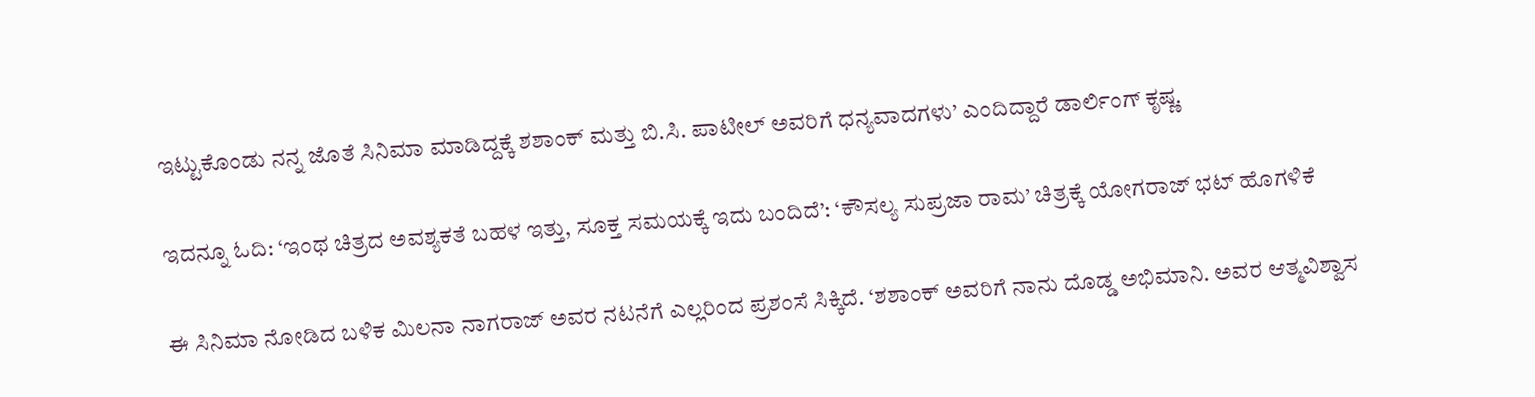ಇಟ್ಟುಕೊಂಡು ನನ್ನ ಜೊತೆ ಸಿನಿಮಾ ಮಾಡಿದ್ದಕ್ಕೆ ಶಶಾಂಕ್ ಮತ್ತು ಬಿ.ಸಿ. ಪಾಟೀಲ್ ಅವರಿಗೆ ಧನ್ಯವಾದಗಳು’ ಎಂದಿದ್ದಾರೆ ಡಾರ್ಲಿಂಗ್ ಕೃಷ್ಣ.

ಇದನ್ನೂ ಓದಿ: ‘ಇಂಥ ಚಿತ್ರದ ಅವಶ್ಯಕತೆ ಬಹಳ ಇತ್ತು, ಸೂಕ್ತ ಸಮಯಕ್ಕೆ ಇದು ಬಂದಿದೆ’: ‘ಕೌಸಲ್ಯ ಸುಪ್ರಜಾ ರಾಮ’ ಚಿತ್ರಕ್ಕೆ ಯೋಗರಾಜ್ ಭಟ್ ಹೊಗಳಿಕೆ

ಈ ಸಿನಿಮಾ ನೋಡಿದ ಬಳಿಕ ಮಿಲನಾ ನಾಗರಾಜ್ ಅವರ ನಟನೆಗೆ ಎಲ್ಲರಿಂದ ಪ್ರಶಂಸೆ ಸಿಕ್ಕಿದೆ. ‘ಶಶಾಂಕ್ ಅವರಿಗೆ ನಾನು ದೊಡ್ಡ ಅಭಿಮಾನಿ. ಅವರ ಆತ್ಮವಿಶ್ವಾಸ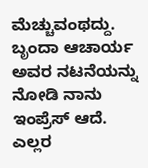ಮೆಚ್ಚುವಂಥದ್ದು. ಬೃಂದಾ ಆಚಾರ್ಯ ಅವರ ನಟನೆಯನ್ನು ನೋಡಿ ನಾನು ಇಂಪ್ರೆಸ್ ಆದೆ. ಎಲ್ಲರ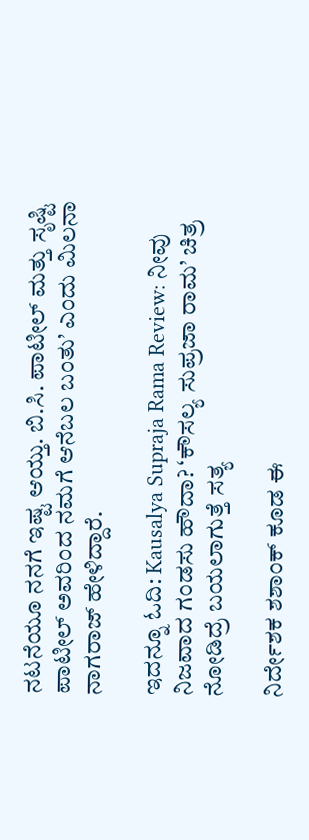ನಟನೆಯೂ ನನಗೆ ಇಷ್ಟ ಆಯ್ತು. ಬಿ.ಸಿ. ಪಾಟೀಲ್ ಮತ್ತು ಸೃಷ್ಟಿ ಪಾಟೀಲ್ ಅವರಿಂದ ನಮಗೆ ಆನೆಬಲ ಬಂತು’ ಎಂದು ಮಿಲನಾ ನಾಗರಾಜ್ ಹೇಳಿದ್ದಾರೆ.

ಇದನ್ನೂ ಓದಿ: Kausalya Supraja Rama Review: ನೀವು ನಿಜವಾದ ಗಂಡಸು ಹೌದಾ? ‘ಕೌಸಲ್ಯ ಸುಪ್ರಜಾ ರಾಮ’ ಚಿತ್ರ ನೋಡಿದ್ರೆ ಬಯಲಾಗುತ್ತೆ ಸತ್ಯ

ನಿರ್ದೇಶಕ ಶಶಾಂಕ್ ಕೂಡ ಈ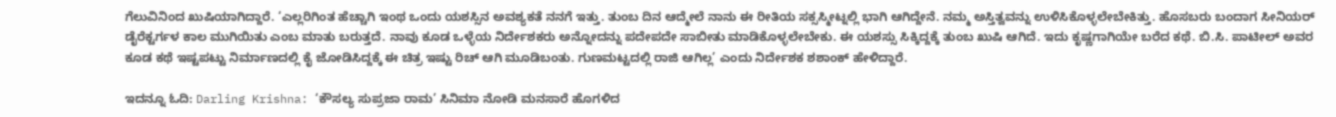ಗೆಲುವಿನಿಂದ ಖುಷಿಯಾಗಿದ್ದಾರೆ. ‘ಎಲ್ಲರಿಗಿಂತ ಹೆಚ್ಚಾಗಿ ಇಂಥ ಒಂದು ಯಶಸ್ಸಿನ ಅವಶ್ಯಕತೆ ನನಗೆ ಇತ್ತು. ತುಂಬ ದಿನ ಆದ್ಮೇಲೆ ನಾನು ಈ ರೀತಿಯ ಸಕ್ಸಸ್ಮೀಟ್ನಲ್ಲಿ ಭಾಗಿ ಆಗಿದ್ದೇನೆ. ನಮ್ಮ ಅಸ್ತಿತ್ವವನ್ನು ಉಳಿಸಿಕೊಳ್ಳಲೇಬೇಕಿತ್ತು. ಹೊಸಬರು ಬಂದಾಗ ಸೀನಿಯರ್ ಡೈರೆಕ್ಟರ್ಗಳ ಕಾಲ ಮುಗಿಯಿತು ಎಂಬ ಮಾತು ಬರುತ್ತದೆ. ನಾವು ಕೂಡ ಒಳ್ಳೆಯ ನಿರ್ದೇಶಕರು ಅನ್ನೋದನ್ನು ಪದೇಪದೇ ಸಾಬೀತು ಮಾಡಿಕೊಳ್ಳಲೇಬೇಕು. ಈ ಯಶಸ್ಸು ಸಿಕ್ಕಿದ್ದಕ್ಕೆ ತುಂಬ ಖುಷಿ ಆಗಿದೆ. ಇದು ಕೃಷ್ಣಗಾಗಿಯೇ ಬರೆದ ಕಥೆ. ಬಿ.ಸಿ. ಪಾಟೀಲ್ ಅವರ ಕೂಡ ಕಥೆ ಇಷ್ಟಪಟ್ಟು ನಿರ್ಮಾಣದಲ್ಲಿ ಕೈ ಜೋಡಿಸಿದ್ದಕ್ಕೆ ಈ ಚಿತ್ರ ಇಷ್ಟು ರಿಚ್ ಆಗಿ ಮೂಡಿಬಂತು. ಗುಣಮಟ್ಟದಲ್ಲಿ ರಾಜಿ ಆಗಿಲ್ಲ’ ಎಂದು ನಿರ್ದೇಶಕ ಶಶಾಂಕ್ ಹೇಳಿದ್ದಾರೆ.

ಇದನ್ನೂ ಓದಿ: Darling Krishna: ‘ಕೌಸಲ್ಯ ಸುಪ್ರಜಾ ರಾಮ’ ಸಿನಿಮಾ ನೋಡಿ ಮನಸಾರೆ ಹೊಗಳಿದ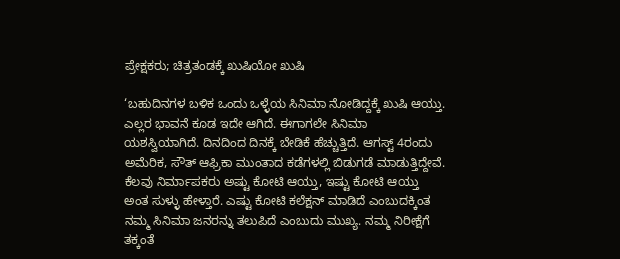ಪ್ರೇಕ್ಷಕರು; ಚಿತ್ರತಂಡಕ್ಕೆ ಖುಷಿಯೋ ಖುಷಿ

‘ಬಹುದಿನಗಳ ಬಳಿಕ ಒಂದು ಒಳ್ಳೆಯ ಸಿನಿಮಾ ನೋಡಿದ್ದಕ್ಕೆ ಖುಷಿ ಆಯ್ತು. ಎಲ್ಲರ ಭಾವನೆ ಕೂಡ ಇದೇ ಆಗಿದೆ. ಈಗಾಗಲೇ ಸಿನಿಮಾ ಯಶಸ್ವಿಯಾಗಿದೆ. ದಿನದಿಂದ ದಿನಕ್ಕೆ ಬೇಡಿಕೆ ಹೆಚ್ಚುತ್ತಿದೆ. ಆಗಸ್ಟ್ 4ರಂದು ಅಮೆರಿಕ, ಸೌತ್ ಆಫ್ರಿಕಾ ಮುಂತಾದ ಕಡೆಗಳಲ್ಲಿ ಬಿಡುಗಡೆ ಮಾಡುತ್ತಿದ್ದೇವೆ. ಕೆಲವು ನಿರ್ಮಾಪಕರು ಅಷ್ಟು ಕೋಟಿ ಆಯ್ತು, ಇಷ್ಟು ಕೋಟಿ ಆಯ್ತು ಅಂತ ಸುಳ್ಳು ಹೇಳ್ತಾರೆ. ಎಷ್ಟು ಕೋಟಿ ಕಲೆಕ್ಷನ್ ಮಾಡಿದೆ ಎಂಬುದಕ್ಕಿಂತ ನಮ್ಮ ಸಿನಿಮಾ ಜನರನ್ನು ತಲುಪಿದೆ ಎಂಬುದು ಮುಖ್ಯ. ನಮ್ಮ ನಿರೀಕ್ಷೆಗೆ ತಕ್ಕಂತೆ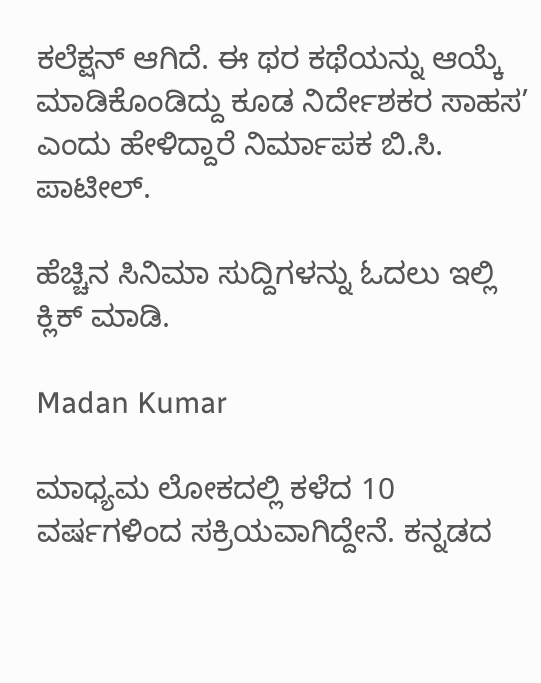ಕಲೆಕ್ಷನ್ ಆಗಿದೆ. ಈ ಥರ ಕಥೆಯನ್ನು ಆಯ್ಕೆ ಮಾಡಿಕೊಂಡಿದ್ದು ಕೂಡ ನಿರ್ದೇಶಕರ ಸಾಹಸ’ ಎಂದು ಹೇಳಿದ್ದಾರೆ ನಿರ್ಮಾಪಕ ಬಿ.ಸಿ. ಪಾಟೀಲ್.

ಹೆಚ್ಚಿನ ಸಿನಿಮಾ ಸುದ್ದಿಗಳನ್ನು ಓದಲು ಇಲ್ಲಿ ಕ್ಲಿಕ್ ಮಾಡಿ.

Madan Kumar

ಮಾಧ್ಯಮ ಲೋಕದಲ್ಲಿ ಕಳೆದ 10 ವರ್ಷಗಳಿಂದ ಸಕ್ರಿಯವಾಗಿದ್ದೇನೆ. ಕನ್ನಡದ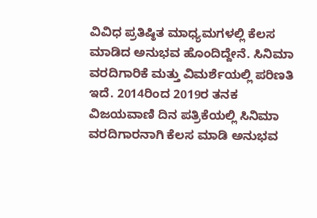ವಿವಿಧ ಪ್ರತಿಷ್ಠಿತ ಮಾಧ್ಯಮಗಳಲ್ಲಿ ಕೆಲಸ ಮಾಡಿದ ಅನುಭವ ಹೊಂದಿದ್ದೇನೆ. ಸಿನಿಮಾ ವರದಿಗಾರಿಕೆ ಮತ್ತು ವಿಮರ್ಶೆಯಲ್ಲಿ ಪರಿಣತಿ ಇದೆ. 2014ರಿಂದ 2019ರ ತನಕ ವಿಜಯವಾಣಿ ದಿನ ಪತ್ರಿಕೆಯಲ್ಲಿ ಸಿನಿಮಾ ವರದಿಗಾರನಾಗಿ ಕೆಲಸ ಮಾಡಿ ಅನುಭವ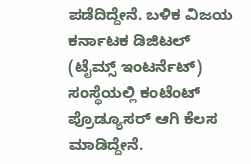ಪಡೆದಿದ್ದೇನೆ. ಬಳಿಕ ವಿಜಯ ಕರ್ನಾಟಕ ಡಿಜಿಟಲ್ (ಟೈಮ್ಸ್ ಇಂಟರ್ನೆಟ್) ಸಂಸ್ಥೆಯಲ್ಲಿ ಕಂಟೆಂಟ್ ಪ್ರೊಡ್ಯೂಸರ್ ಆಗಿ ಕೆಲಸ ಮಾಡಿದ್ದೇನೆ.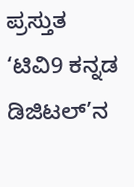ಪ್ರಸ್ತುತ ‘ಟಿವಿ9 ಕನ್ನಡ ಡಿಜಿಟಲ್’ನ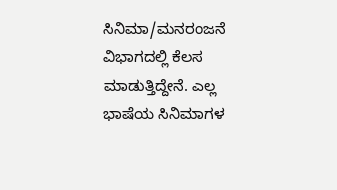ಸಿನಿಮಾ/ಮನರಂಜನೆ ವಿಭಾಗದಲ್ಲಿ ಕೆಲಸ ಮಾಡುತ್ತಿದ್ದೇನೆ. ಎಲ್ಲ ಭಾಷೆಯ ಸಿನಿಮಾಗಳ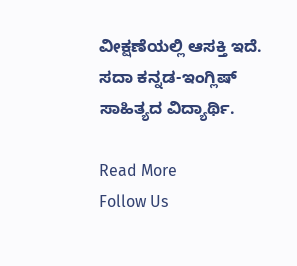ವೀಕ್ಷಣೆಯಲ್ಲಿ ಆಸಕ್ತಿ ಇದೆ. ಸದಾ ಕನ್ನಡ-ಇಂಗ್ಲಿಷ್ ಸಾಹಿತ್ಯದ ವಿದ್ಯಾರ್ಥಿ.

Read More
Follow Us